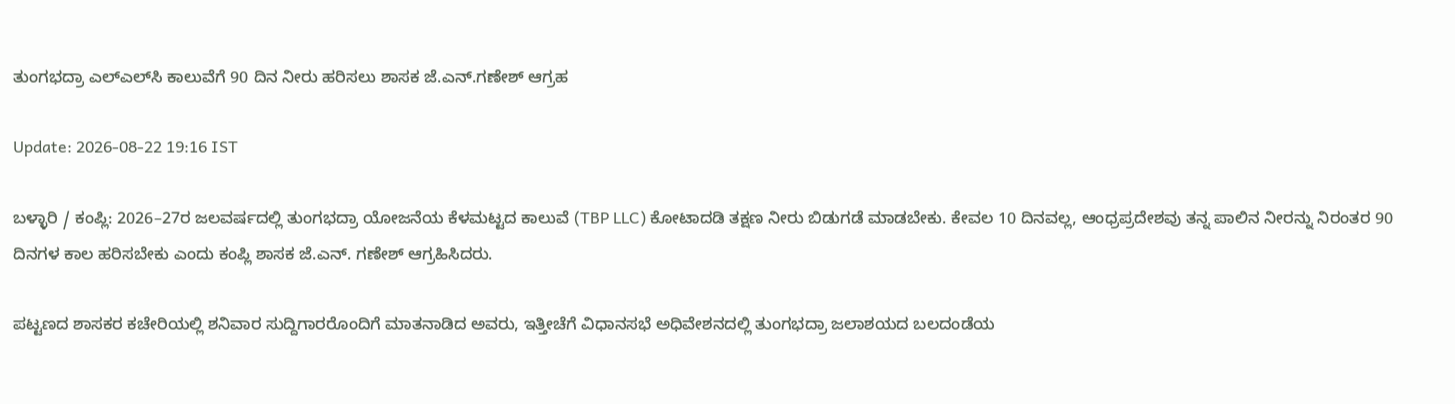ತುಂಗಭದ್ರಾ ಎಲ್‌ಎಲ್‌ಸಿ ಕಾಲುವೆಗೆ 90 ದಿನ ನೀರು ಹರಿಸಲು ಶಾಸಕ ಜೆ.ಎನ್.ಗಣೇಶ್ ಆಗ್ರಹ

Update: 2026-08-22 19:16 IST

ಬಳ್ಳಾರಿ / ಕಂಪ್ಲಿ: 2026–27ರ ಜಲವರ್ಷದಲ್ಲಿ ತುಂಗಭದ್ರಾ ಯೋಜನೆಯ ಕೆಳಮಟ್ಟದ ಕಾಲುವೆ (TBP LLC) ಕೋಟಾದಡಿ ತಕ್ಷಣ ನೀರು ಬಿಡುಗಡೆ ಮಾಡಬೇಕು. ಕೇವಲ 10 ದಿನವಲ್ಲ, ಆಂಧ್ರಪ್ರದೇಶವು ತನ್ನ ಪಾಲಿನ ನೀರನ್ನು ನಿರಂತರ 90 ದಿನಗಳ ಕಾಲ ಹರಿಸಬೇಕು ಎಂದು ಕಂಪ್ಲಿ ಶಾಸಕ ಜೆ.ಎನ್. ಗಣೇಶ್ ಆಗ್ರಹಿಸಿದರು.

ಪಟ್ಟಣದ ಶಾಸಕರ ಕಚೇರಿಯಲ್ಲಿ ಶನಿವಾರ ಸುದ್ದಿಗಾರರೊಂದಿಗೆ ಮಾತನಾಡಿದ ಅವರು, ಇತ್ತೀಚೆಗೆ ವಿಧಾನಸಭೆ ಅಧಿವೇಶನದಲ್ಲಿ ತುಂಗಭದ್ರಾ ಜಲಾಶಯದ ಬಲದಂಡೆಯ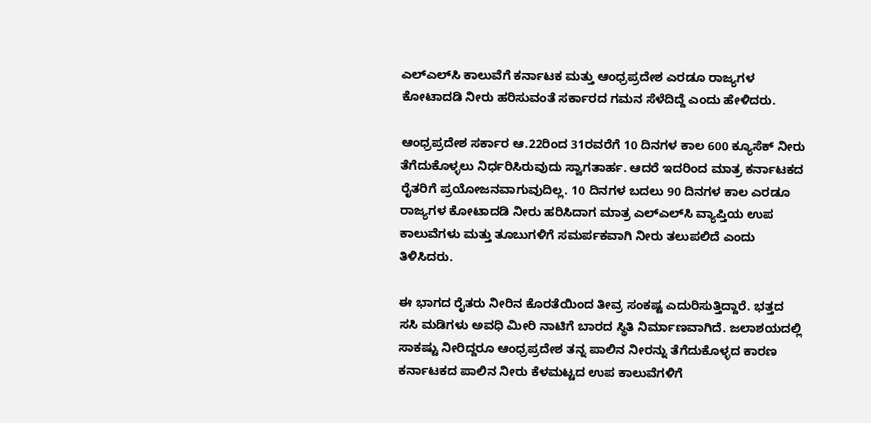ಎಲ್‌ಎಲ್‌ಸಿ ಕಾಲುವೆಗೆ ಕರ್ನಾಟಕ ಮತ್ತು ಆಂಧ್ರಪ್ರದೇಶ ಎರಡೂ ರಾಜ್ಯಗಳ ಕೋಟಾದಡಿ ನೀರು ಹರಿಸುವಂತೆ ಸರ್ಕಾರದ ಗಮನ ಸೆಳೆದಿದ್ದೆ ಎಂದು ಹೇಳಿದರು.

ಆಂಧ್ರಪ್ರದೇಶ ಸರ್ಕಾರ ಆ.22ರಿಂದ 31ರವರೆಗೆ 10 ದಿನಗಳ ಕಾಲ 600 ಕ್ಯೂಸೆಕ್ ನೀರು ತೆಗೆದುಕೊಳ್ಳಲು ನಿರ್ಧರಿಸಿರುವುದು ಸ್ವಾಗತಾರ್ಹ. ಆದರೆ ಇದರಿಂದ ಮಾತ್ರ ಕರ್ನಾಟಕದ ರೈತರಿಗೆ ಪ್ರಯೋಜನವಾಗುವುದಿಲ್ಲ. 10 ದಿನಗಳ ಬದಲು 90 ದಿನಗಳ ಕಾಲ ಎರಡೂ ರಾಜ್ಯಗಳ ಕೋಟಾದಡಿ ನೀರು ಹರಿಸಿದಾಗ ಮಾತ್ರ ಎಲ್‌ಎಲ್‌ಸಿ ವ್ಯಾಪ್ತಿಯ ಉಪ ಕಾಲುವೆಗಳು ಮತ್ತು ತೂಬುಗಳಿಗೆ ಸಮರ್ಪಕವಾಗಿ ನೀರು ತಲುಪಲಿದೆ ಎಂದು ತಿಳಿಸಿದರು.

ಈ ಭಾಗದ ರೈತರು ನೀರಿನ ಕೊರತೆಯಿಂದ ತೀವ್ರ ಸಂಕಷ್ಟ ಎದುರಿಸುತ್ತಿದ್ದಾರೆ. ಭತ್ತದ ಸಸಿ ಮಡಿಗಳು ಅವಧಿ ಮೀರಿ ನಾಟಿಗೆ ಬಾರದ ಸ್ಥಿತಿ ನಿರ್ಮಾಣವಾಗಿದೆ. ಜಲಾಶಯದಲ್ಲಿ ಸಾಕಷ್ಟು ನೀರಿದ್ದರೂ ಆಂಧ್ರಪ್ರದೇಶ ತನ್ನ ಪಾಲಿನ ನೀರನ್ನು ತೆಗೆದುಕೊಳ್ಳದ ಕಾರಣ ಕರ್ನಾಟಕದ ಪಾಲಿನ ನೀರು ಕೆಳಮಟ್ಟದ ಉಪ ಕಾಲುವೆಗಳಿಗೆ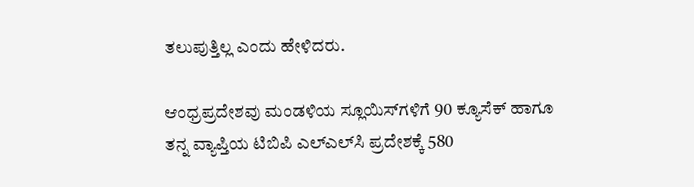ತಲುಪುತ್ತಿಲ್ಲ ಎಂದು ಹೇಳಿದರು.

ಆಂಧ್ರಪ್ರದೇಶವು ಮಂಡಳಿಯ ಸ್ಲೂಯಿಸ್‌ಗಳಿಗೆ 90 ಕ್ಯೂಸೆಕ್ ಹಾಗೂ ತನ್ನ ವ್ಯಾಪ್ತಿಯ ಟಿಬಿಪಿ ಎಲ್‌ಎಲ್‌ಸಿ ಪ್ರದೇಶಕ್ಕೆ 580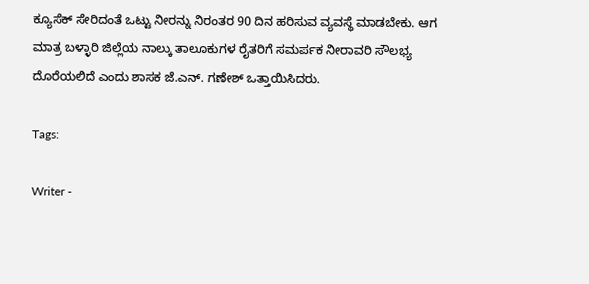ಕ್ಯೂಸೆಕ್ ಸೇರಿದಂತೆ ಒಟ್ಟು ನೀರನ್ನು ನಿರಂತರ 90 ದಿನ ಹರಿಸುವ ವ್ಯವಸ್ಥೆ ಮಾಡಬೇಕು. ಆಗ ಮಾತ್ರ ಬಳ್ಳಾರಿ ಜಿಲ್ಲೆಯ ನಾಲ್ಕು ತಾಲೂಕುಗಳ ರೈತರಿಗೆ ಸಮರ್ಪಕ ನೀರಾವರಿ ಸೌಲಭ್ಯ ದೊರೆಯಲಿದೆ ಎಂದು ಶಾಸಕ ಜೆ.ಎನ್. ಗಣೇಶ್ ಒತ್ತಾಯಿಸಿದರು.

Tags:

Writer -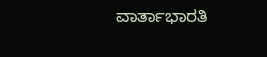ವಾರ್ತಾಭಾರತಿ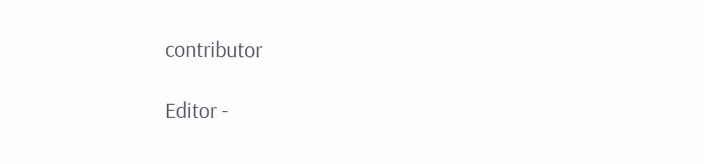contributor

Editor -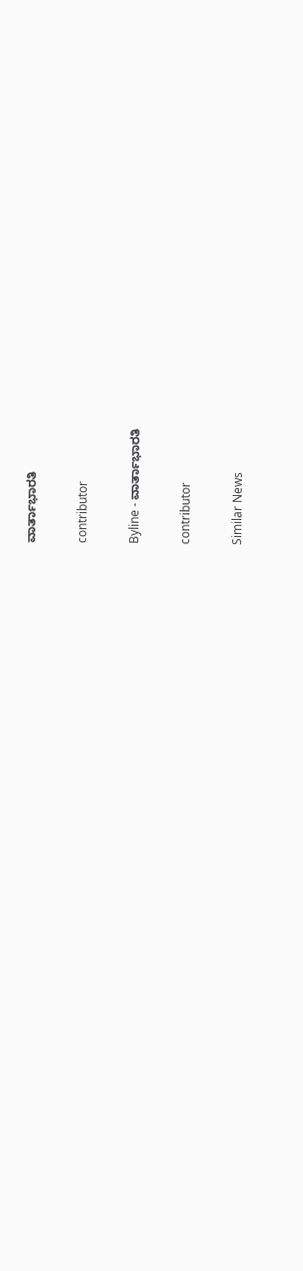ವಾರ್ತಾಭಾರತಿ

contributor

Byline - ವಾರ್ತಾಭಾರತಿ

contributor

Similar News